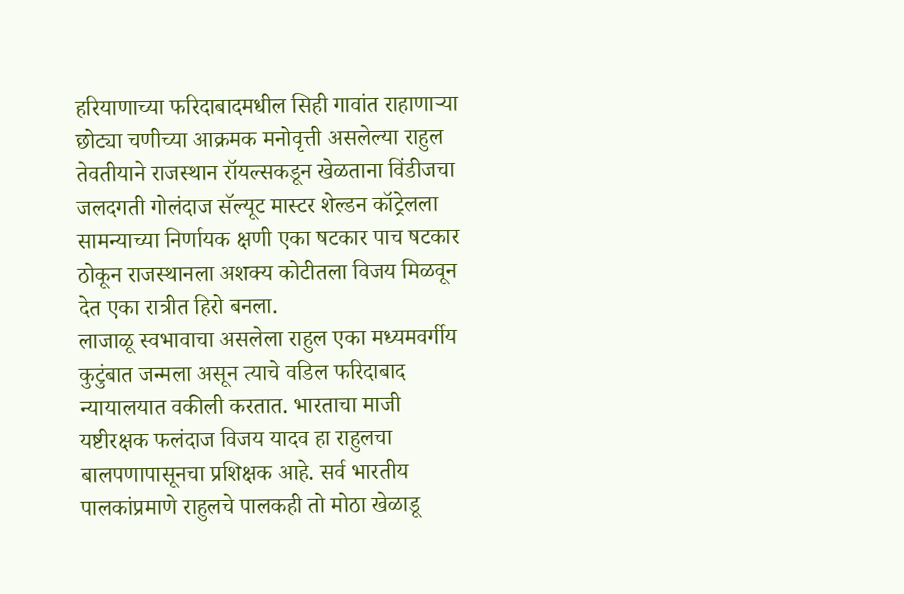हरियाणाच्या फरिदाबादमधील सिही गावांत राहाणाऱ्या छोट्या चणीच्या आक्रमक मनोवृत्ती असलेल्या राहुल तेवतीयाने राजस्थान रॉयल्सकडून खेळताना विंडीजचा जलदगती गोलंदाज सॅल्यूट मास्टर शेल्डन कॉट्रेलला सामन्याच्या निर्णायक क्षणी एका षटकार पाच षटकार ठोकून राजस्थानला अशक्य कोटीतला विजय मिळवून देत एका रात्रीत हिरो बनला.
लाजाळू स्वभावाचा असलेला राहुल एका मध्यमवर्गीय कुटुंबात जन्मला असून त्याचे वडिल फरिदाबाद न्यायालयात वकीली करतात. भारताचा माजी यष्टीरक्षक फलंदाज विजय यादव हा राहुलचा बालपणापासूनचा प्रशिक्षक आहे. सर्व भारतीय पालकांप्रमाणे राहुलचे पालकही तो मोठा खेळाडू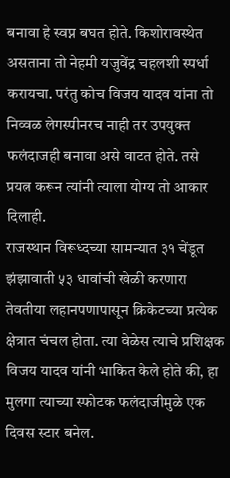बनावा हे स्वप्न बघत होते. किशोरावस्थेत असताना तो नेहमी यजुवेंद्र चहलशी स्पर्धा करायचा. परंतु कोच विजय यादव यांना तो निव्वळ लेगस्पीनरच नाही तर उपयुक्त फलंदाजही बनावा असे वाटत होते. तसे प्रयत्न करून त्यांनी त्याला योग्य तो आकार दिलाही.
राजस्थान विरूध्दच्या सामन्यात ३१ चेंडूत झंझावाती ५३ धावांची खेळी करणारा तेवतीया लहानपणापासून क्रिकेटच्या प्रत्येक क्षेत्रात चंचल होता. त्या वेळेस त्याचे प्रशिक्षक विजय यादव यांनी भाकित केले होते की, हा मुलगा त्याच्या स्फोटक फलंदाजीमुळे एक दिवस स्टार बनेल.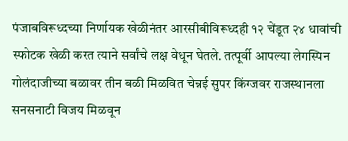पंजाबविरूध्दच्या निर्णायक खेळीनंतर आरसीबीविरूध्दही १२ चेंडूत २४ धावांची स्फोटक खेळी करत त्याने सर्वांचे लक्ष वेधून घेतले. तत्पूर्वी आपल्या लेगस्पिन गोलंदाजीच्या बळावर तीन बळी मिळवित चेन्नई सुपर किंग्जवर राजस्थानला सनसनाटी विजय मिळवून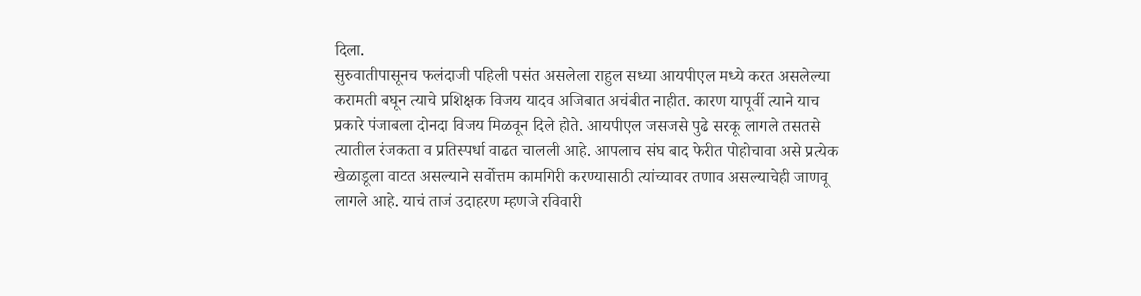दिला.
सुरुवातीपासूनच फलंदाजी पहिली पसंत असलेला राहुल सध्या आयपीएल मध्ये करत असलेल्या करामती बघून त्याचे प्रशिक्षक विजय यादव अजिबात अचंबीत नाहीत. कारण यापूर्वी त्याने याच प्रकारे पंजाबला दोनदा विजय मिळवून दिले होते. आयपीएल जसजसे पुढे सरकू लागले तसतसे त्यातील रंजकता व प्रतिस्पर्धा वाढत चालली आहे. आपलाच संघ बाद फेरीत पोहोचावा असे प्रत्येक खेळाडूला वाटत असल्याने सर्वोत्तम कामगिरी करण्यासाठी त्यांच्यावर तणाव असल्याचेही जाणवू लागले आहे. याचं ताजं उदाहरण म्हणजे रविवारी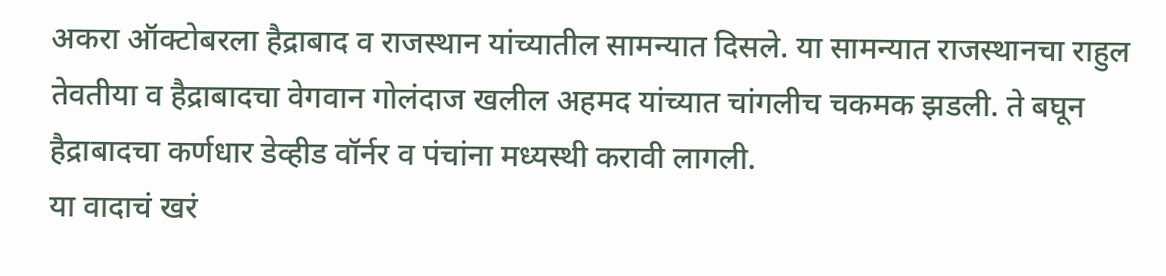अकरा ऑक्टोबरला हैद्राबाद व राजस्थान यांच्यातील सामन्यात दिसले. या सामन्यात राजस्थानचा राहुल तेवतीया व हैद्राबादचा वेगवान गोलंदाज खलील अहमद यांच्यात चांगलीच चकमक झडली. ते बघून हैद्राबादचा कर्णधार डेव्हीड वॉर्नर व पंचांना मध्यस्थी करावी लागली.
या वादाचं खरं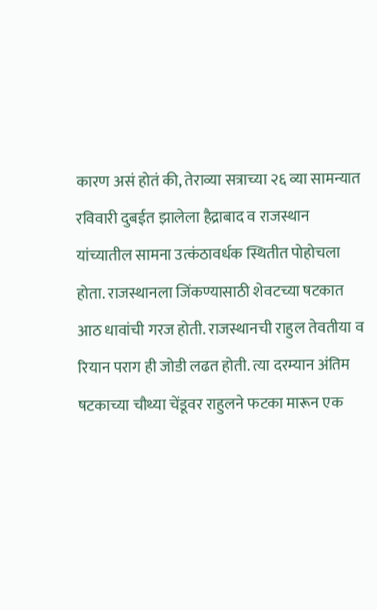कारण असं होतं की, तेराव्या सत्राच्या २६ व्या सामन्यात रविवारी दुबईत झालेला हैद्राबाद व राजस्थान यांच्यातील सामना उत्कंठावर्धक स्थितीत पोहोचला होता. राजस्थानला जिंकण्यासाठी शेवटच्या षटकात आठ धावांची गरज होती. राजस्थानची राहुल तेवतीया व रियान पराग ही जोडी लढत होती. त्या दरम्यान अंतिम षटकाच्या चौथ्या चेंडूवर राहुलने फटका मारून एक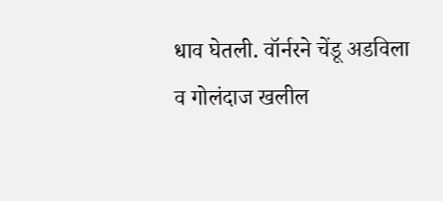धाव घेतली. वॉर्नरने चेंडू अडविला व गोलंदाज खलील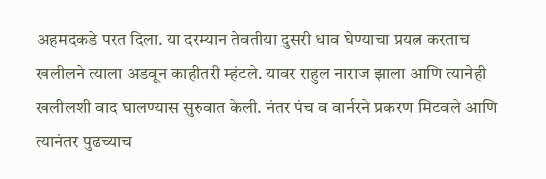अहमदकडे परत दिला. या दरम्यान तेवतीया दुसरी धाव घेण्याचा प्रयत्न करताच खलीलने त्याला अडवून काहीतरी म्हंटले. यावर राहुल नाराज झाला आणि त्यानेही खलीलशी वाद घालण्यास सुरुवात केली. नंतर पंच व वार्नरने प्रकरण मिटवले आणि त्यानंतर पुढच्याच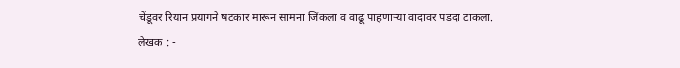चेंडूवर रियान प्रयागने षटकार मारून सामना जिंकला व वाढू पाहणाऱ्या वादावर पडदा टाकला.
लेखक : -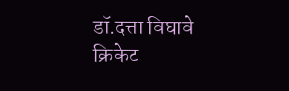डॉ.दत्ता विघावे
क्रिकेट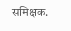समिक्षक.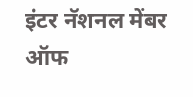इंटर नॅशनल मेंबर ऑफ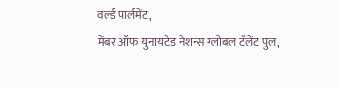वर्ल्ड पार्लमेंट,
मेंबर ऑफ युनायटेड नेशन्स ग्लोबल टॅलेंट पुल,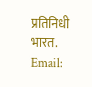प्रतिनिधी भारत.
Email: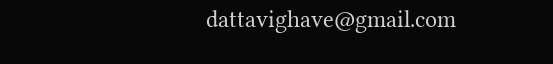dattavighave@gmail.com